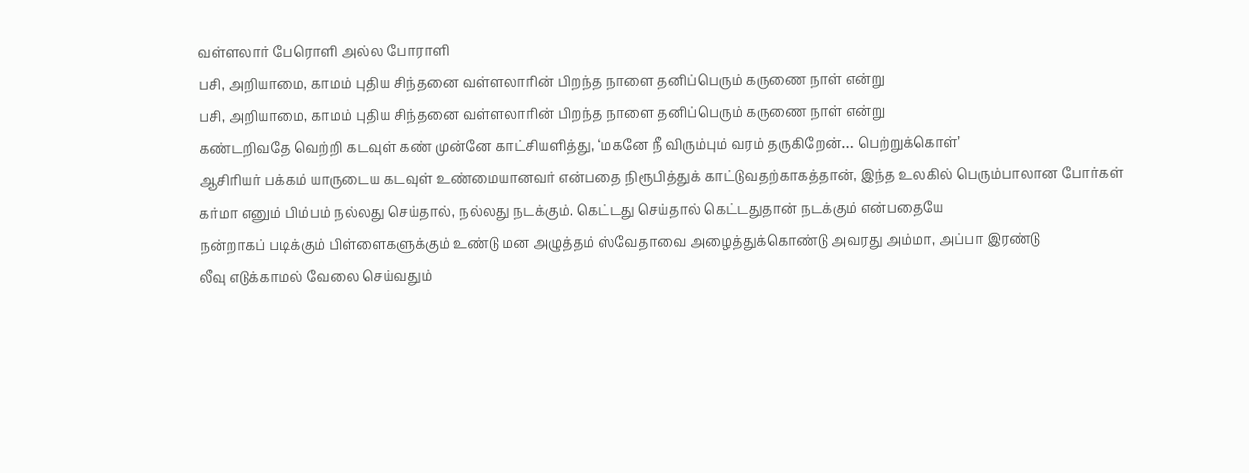வள்ளலார் பேரொளி அல்ல போராளி
பசி, அறியாமை, காமம் புதிய சிந்தனை வள்ளலாரின் பிறந்த நாளை தனிப்பெரும் கருணை நாள் என்று
பசி, அறியாமை, காமம் புதிய சிந்தனை வள்ளலாரின் பிறந்த நாளை தனிப்பெரும் கருணை நாள் என்று
கண்டறிவதே வெற்றி கடவுள் கண் முன்னே காட்சியளித்து, ‘மகனே நீ விரும்பும் வரம் தருகிறேன்… பெற்றுக்கொள்’
ஆசிரியர் பக்கம் யாருடைய கடவுள் உண்மையானவர் என்பதை நிரூபித்துக் காட்டுவதற்காகத்தான், இந்த உலகில் பெரும்பாலான போர்கள்
கர்மா எனும் பிம்பம் நல்லது செய்தால், நல்லது நடக்கும். கெட்டது செய்தால் கெட்டதுதான் நடக்கும் என்பதையே
நன்றாகப் படிக்கும் பிள்ளைகளுக்கும் உண்டு மன அழுத்தம் ஸ்வேதாவை அழைத்துக்கொண்டு அவரது அம்மா, அப்பா இரண்டு
லீவு எடுக்காமல் வேலை செய்வதும்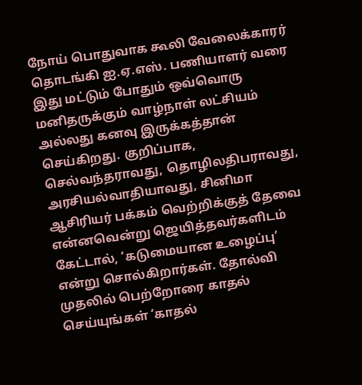நோய் பொதுவாக கூலி வேலைக்காரர் தொடங்கி ஐ.ஏ.எஸ். பணியாளர் வரை
இது மட்டும் போதும் ஒவ்வொரு மனிதருக்கும் வாழ்நாள் லட்சியம் அல்லது கனவு இருக்கத்தான் செய்கிறது. குறிப்பாக, செல்வந்தராவது, தொழிலதிபராவது, அரசியல்வாதியாவது, சினிமா
ஆசிரியர் பக்கம் வெற்றிக்குத் தேவை என்னவென்று ஜெயித்தவர்களிடம் கேட்டால், ‘கடுமையான உழைப்பு’ என்று சொல்கிறார்கள். தோல்வி
முதலில் பெற்றோரை காதல் செய்யுங்கள் ‘காதல்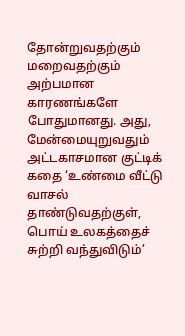தோன்றுவதற்கும் மறைவதற்கும் அற்பமான காரணங்களே போதுமானது. அது, மேன்மையுறுவதும்
அட்டகாசமான குட்டிக் கதை ‘உண்மை வீட்டு வாசல் தாண்டுவதற்குள், பொய் உலகத்தைச் சுற்றி வந்துவிடும்’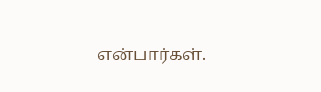என்பார்கள்.